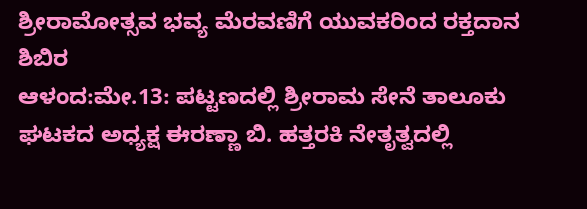ಶ್ರೀರಾಮೋತ್ಸವ ಭವ್ಯ ಮೆರವಣಿಗೆ ಯುವಕರಿಂದ ರಕ್ತದಾನ ಶಿಬಿರ
ಆಳಂದ:ಮೇ.13: ಪಟ್ಟಣದಲ್ಲಿ ಶ್ರೀರಾಮ ಸೇನೆ ತಾಲೂಕು ಘಟಕದ ಅಧ್ಯಕ್ಷ ಈರಣ್ಣಾ ಬಿ. ಹತ್ತರಕಿ ನೇತೃತ್ವದಲ್ಲಿ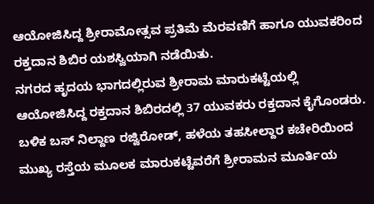ಆಯೋಜಿಸಿದ್ದ ಶ್ರೀರಾಮೋತ್ಸವ ಪ್ರತಿಮೆ ಮೆರವಣಿಗೆ ಹಾಗೂ ಯುವಕರಿಂದ ರಕ್ತದಾನ ಶಿಬಿರ ಯಶಸ್ವಿಯಾಗಿ ನಡೆಯಿತು.
ನಗರದ ಹೃದಯ ಭಾಗದಲ್ಲಿರುವ ಶ್ರೀರಾಮ ಮಾರುಕಟ್ಟೆಯಲ್ಲಿ ಆಯೋಜಿಸಿದ್ದ ರಕ್ತದಾನ ಶಿಬಿರದಲ್ಲಿ 37 ಯುವಕರು ರಕ್ತದಾನ ಕೈಗೊಂಡರು. ಬಳಿಕ ಬಸ್ ನಿಲ್ದಾಣ ರಜ್ವಿರೋಡ್, ಹಳೆಯ ತಹಸೀಲ್ದಾರ ಕಚೇರಿಯಿಂದ ಮುಖ್ಯ ರಸ್ತೆಯ ಮೂಲಕ ಮಾರುಕಟ್ಟೆವರೆಗೆ ಶ್ರೀರಾಮನ ಮೂರ್ತಿಯ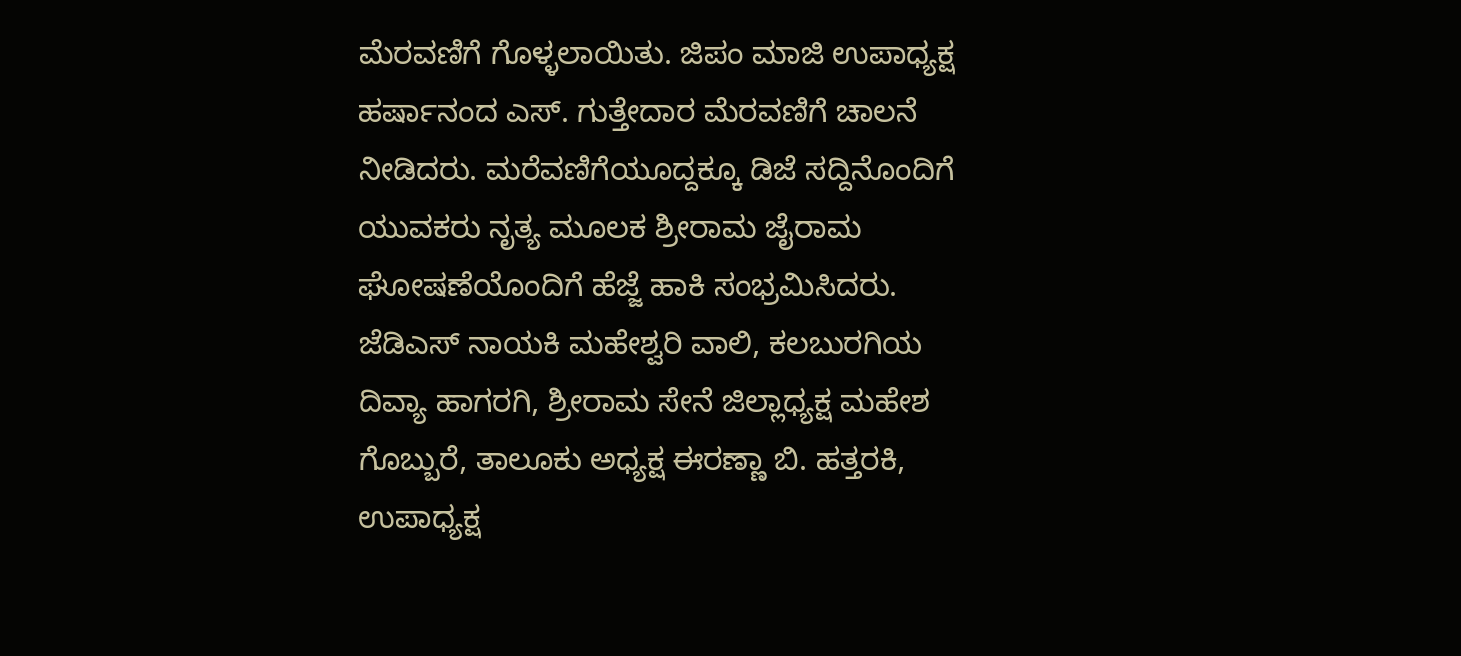ಮೆರವಣಿಗೆ ಗೊಳ್ಳಲಾಯಿತು. ಜಿಪಂ ಮಾಜಿ ಉಪಾಧ್ಯಕ್ಷ ಹರ್ಷಾನಂದ ಎಸ್. ಗುತ್ತೇದಾರ ಮೆರವಣಿಗೆ ಚಾಲನೆ ನೀಡಿದರು. ಮರೆವಣಿಗೆಯೂದ್ದಕ್ಕೂ ಡಿಜೆ ಸದ್ದಿನೊಂದಿಗೆ ಯುವಕರು ನೃತ್ಯ ಮೂಲಕ ಶ್ರೀರಾಮ ಜೈರಾಮ ಘೋಷಣೆಯೊಂದಿಗೆ ಹೆಜ್ಜೆ ಹಾಕಿ ಸಂಭ್ರಮಿಸಿದರು.
ಜೆಡಿಎಸ್ ನಾಯಕಿ ಮಹೇಶ್ವರಿ ವಾಲಿ, ಕಲಬುರಗಿಯ ದಿವ್ಯಾ ಹಾಗರಗಿ, ಶ್ರೀರಾಮ ಸೇನೆ ಜಿಲ್ಲಾಧ್ಯಕ್ಷ ಮಹೇಶ ಗೊಬ್ಬುರೆ, ತಾಲೂಕು ಅಧ್ಯಕ್ಷ ಈರಣ್ಣಾ ಬಿ. ಹತ್ತರಕಿ, ಉಪಾಧ್ಯಕ್ಷ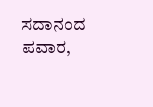ಸದಾನಂದ ಪವಾರ,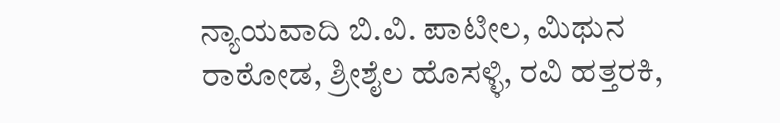ನ್ಯಾಯವಾದಿ ಬಿ.ವಿ. ಪಾಟೀಲ, ಮಿಥುನ ರಾಠೋಡ, ಶ್ರೀಶೈಲ ಹೊಸಳ್ಳಿ, ರವಿ ಹತ್ತರಕಿ,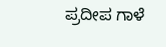ಪ್ರದೀಪ ಗಾಳೆ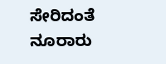ಸೇರಿದಂತೆ ನೂರಾರು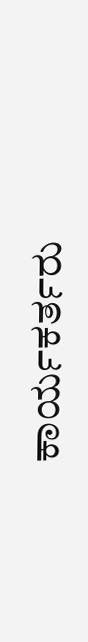ಕಾರ್ಯಕರ್ತರು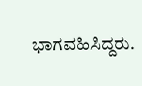ಭಾಗವಹಿಸಿದ್ದರು.